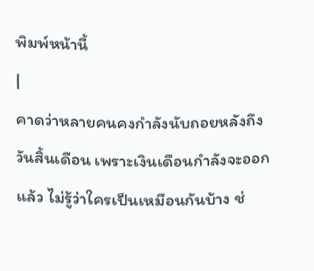พิมพ์หน้านี้
|
คาดว่าหลายคนคงกำลังนับถอยหลังถึงวันสิ้นเดือน เพราะเงินเดือนกำลังจะออกแล้ว ไม่รู้ว่าใครเป็นเหมือนกันบ้าง ช่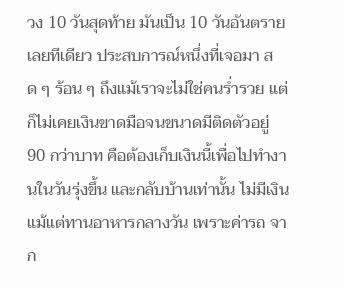วง 10 วันสุดท้าย มันเป็น 10 วันอันตรายเลยทีเดียว ประสบการณ์หนึ่งที่เจอมา สด ๆ ร้อน ๆ ถึงแม้เราจะไม่ใช่คนร่ำรวย แต่ก็ไม่เคยเงินขาดมือจนขนาดมีติดตัวอยู่ 90 กว่าบาท คือต้องเก็บเงินนี้เพื่อไปทำงานในวันรุ่งขึ้น และกลับบ้านเท่านั้น ไม่มีเงินแม้แต่ทานอาหารกลางวัน เพราะค่ารถ จาก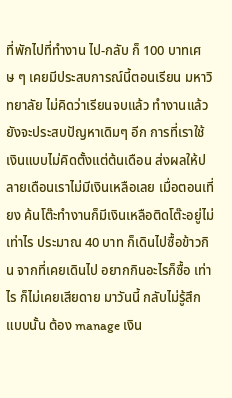ที่พักไปที่ทำงาน ไป-กลับ ก็ 100 บาทเศษ ๆ เคยมีประสบการณ์นี้ตอนเรียน มหาวิทยาลัย ไม่คิดว่าเรียนจบแล้ว ทำงานแล้วยังจะประสบปัญหาเดิมๆ อีก การที่เราใช้เงินแบบไม่คิดตั้งแต่ต้นเดือน ส่งผลให้ปลายเดือนเราไม่มีเงินเหลือเลย เมื่อตอนเที่ยง ค้นโต๊ะทำงานก็มีเงินเหลือติดโต๊ะอยู่ไม่เท่าไร ประมาณ 40 บาท ก็เดินไปซื้อข้าวกิน จากที่เคยเดินไป อยากกินอะไรก็ซื้อ เท่าไร ก็ไม่เคยเสียดาย มาวันนี้ กลับไม่รู้สึกแบบนั้น ต้อง manage เงิน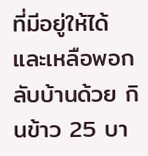ที่มีอยู่ให้ได้ และเหลือพอกลับบ้านด้วย กินข้าว 25 บา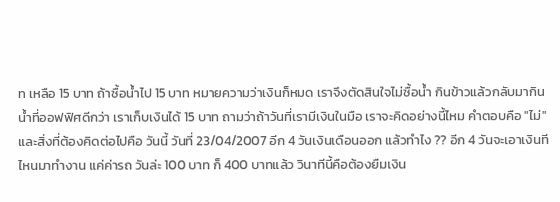ท เหลือ 15 บาท ถ้าซื้อน้ำไป 15 บาท หมายความว่าเงินก็หมด เราจึงตัดสินใจไม่ซื้อน้ำ กินข้าวแล้วกลับมากินน้ำที่ออฟฟิศดีกว่า เราเก็บเงินได้ 15 บาท ถามว่าถ้าวันที่เรามีเงินในมือ เราจะคิดอย่างนี้ไหม คำตอบคือ "ไม่" และสิ่งที่ต้องคิดต่อไปคือ วันนี้ วันที่ 23/04/2007 อีก 4 วันเงินเดือนออก แล้วทำไง ?? อีก 4 วันจะเอาเงินทีไหนมาทำงาน แค่ค่ารถ วันล่ะ 100 บาท ก็ 400 บาทแล้ว วินาทีนี้คือต้องยืมเงิน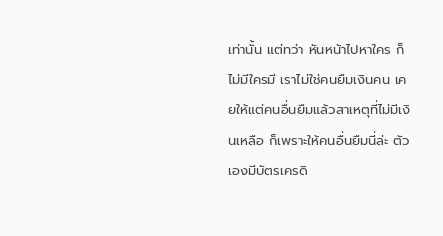เท่านั้น แต่ทว่า หันหน้าไปหาใคร ก็ไม่มีใครมี เราไม่ใช่คนยืมเงินคน เคยให้แต่คนอื่นยืมแล้วสาเหตุที่ไม่มีเงินเหลือ ก็เพราะให้คนอื่นยืมนี่ล่ะ ตัวเองมีบัตรเครดิ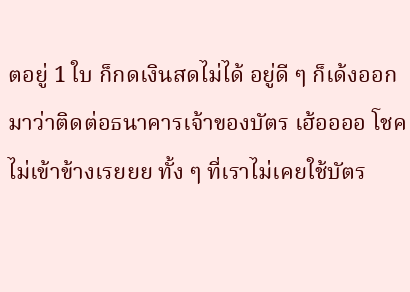ตอยู่ 1 ใบ ก็กดเงินสดไม่ได้ อยู่ดี ๆ ก็เด้งออกมาว่าติดต่อธนาคารเจ้าของบัตร เฮ้ออออ โชคไม่เข้าข้างเรยยย ทั้ง ๆ ที่เราไม่เคยใช้บัตร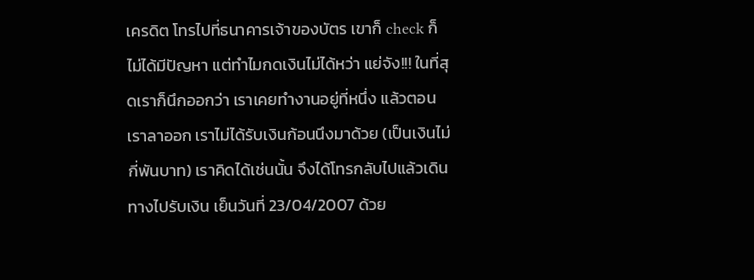เครดิต โทรไปที่ธนาคารเจ้าของบัตร เขาก็ check ก็ไม่ได้มีปัญหา แต่ทำไมกดเงินไม่ได้หว่า แย่จัง!!! ในที่สุดเราก็นึกออกว่า เราเคยทำงานอยู่ที่หนึ่ง แล้วตอนเราลาออก เราไม่ได้รับเงินก้อนนึงมาด้วย (เป็นเงินไม่กี่พันบาท) เราคิดได้เช่นนั้น จึงได้โทรกลับไปแล้วเดินทางไปรับเงิน เย็นวันที่ 23/04/2007 ด้วย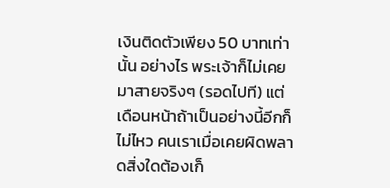เงินติดตัวเพียง 50 บาทเท่านั้น อย่างไร พระเจ้าก็ไม่เคยมาสายจริงๆ (รอดไปที) แต่เดือนหน้าถ้าเป็นอย่างนี้อีกก็ไม่ไหว คนเราเมื่อเคยผิดพลาดสิ่งใดต้องเก็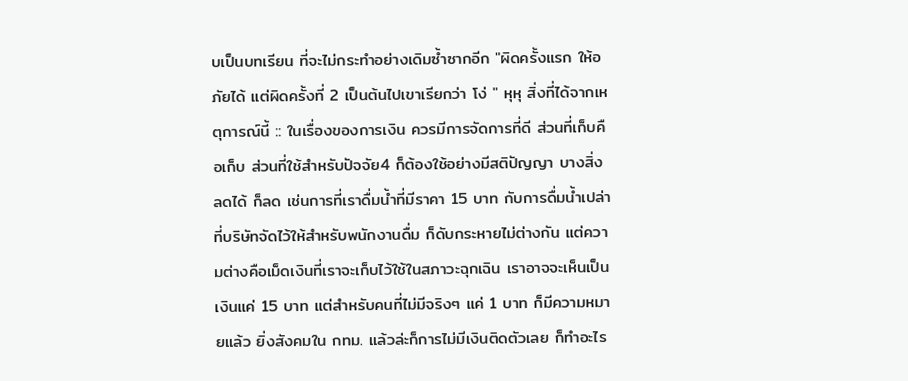บเป็นบทเรียน ที่จะไม่กระทำอย่างเดิมซ้ำซากอีก "ผิดครั้งแรก ให้อภัยได้ แต่ผิดครั้งที่ 2 เป็นต้นไปเขาเรียกว่า โง่ " หุหุ สิ่งที่ได้จากเหตุการณ์นี้ :: ในเรื่องของการเงิน ควรมีการจัดการที่ดี ส่วนที่เก็บคือเก็บ ส่วนที่ใช้สำหรับปัจจัย4 ก็ต้องใช้อย่างมีสติปัญญา บางสิ่งลดได้ ก็ลด เช่นการที่เราดื่มน้ำที่มีราคา 15 บาท กับการดื่มน้ำเปล่าที่บริษัทจัดไว้ให้สำหรับพนักงานดื่ม ก็ดับกระหายไม่ต่างกัน แต่ความต่างคือเม็ดเงินที่เราจะเก็บไว้ใช้ในสภาวะฉุกเฉิน เราอาจจะเห็นเป็นเงินแค่ 15 บาท แต่สำหรับคนที่ไม่มีจริงๆ แค่ 1 บาท ก็มีความหมายแล้ว ยิ่งสังคมใน กทม. แล้วล่ะก็การไม่มีเงินติดตัวเลย ก็ทำอะไร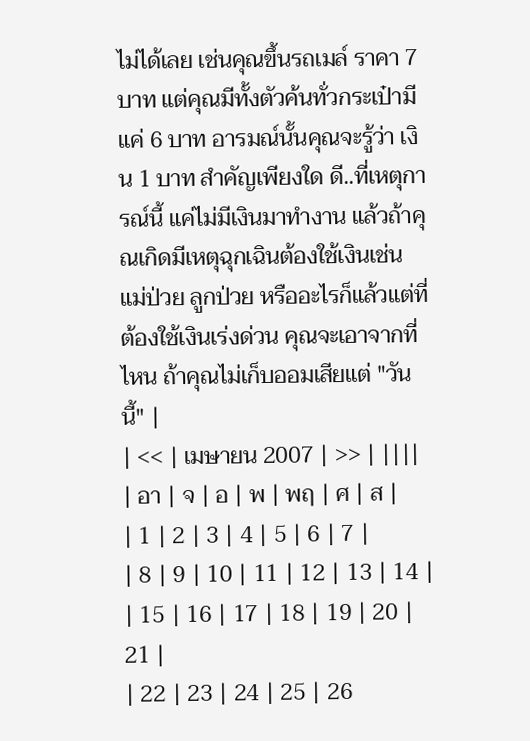ไม่ได้เลย เช่นคุณขึ้นรถเมล์ ราคา 7 บาท แต่คุณมีทั้งตัวค้นทั่วกระเป๋ามีแค่ 6 บาท อารมณ์นั้นคุณจะรู้ว่า เงิน 1 บาท สำคัญเพียงใด ดี..ที่เหตุการณ์นี้ แค่ไม่มีเงินมาทำงาน แล้วถ้าคุณเกิดมีเหตุฉุกเฉินต้องใช้เงินเช่น แม่ป่วย ลูกป่วย หรืออะไรก็แล้วแต่ที่ต้องใช้เงินเร่งด่วน คุณจะเอาจากที่ไหน ถ้าคุณไม่เก็บออมเสียแต่ "วันนี้" |
| << | เมษายน 2007 | >> | ||||
| อา | จ | อ | พ | พฤ | ศ | ส |
| 1 | 2 | 3 | 4 | 5 | 6 | 7 |
| 8 | 9 | 10 | 11 | 12 | 13 | 14 |
| 15 | 16 | 17 | 18 | 19 | 20 | 21 |
| 22 | 23 | 24 | 25 | 26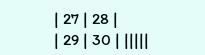| 27 | 28 |
| 29 | 30 | |||||